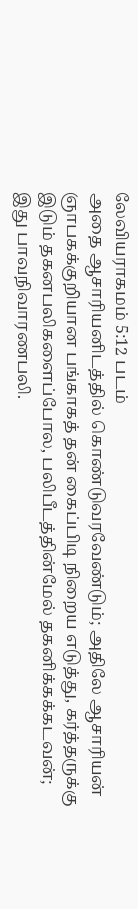லேவியராகமம் 5:12 படம்
அதை ஆசாரியனிடத்தில் கொண்டுவரவேண்டும்; அதிலே ஆசாரியன் ஞாபகக்குறியான பங்காகத் தன் கைப்பிடி நிறைய எடுத்து, கர்த்தருக்கு இடும் தகனபலிகளைப்போல, பலிபீடத்தின்மேல் தகனிக்கக்கடவன்; இது பாவநிவாரணபலி.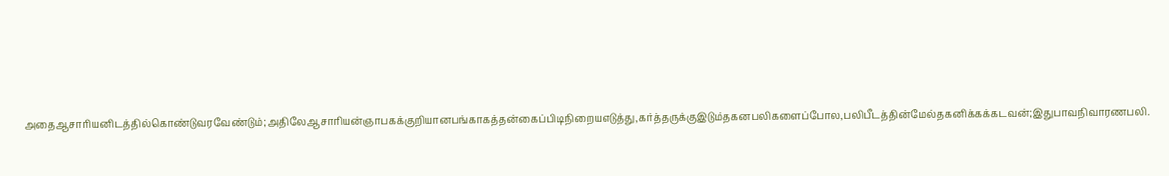அதைஆசாரியனிடத்தில்கொண்டுவரவேண்டும்;அதிலேஆசாரியன்ஞாபகக்குறியானபங்காகத்தன்கைப்பிடிநிறையஎடுத்து,கர்த்தருக்குஇடும்தகனபலிகளைப்போல,பலிபீடத்தின்மேல்தகனிக்கக்கடவன்;இதுபாவநிவாரணபலி.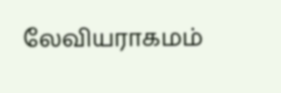லேவியராகமம்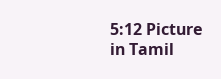5:12 Picture in Tamil